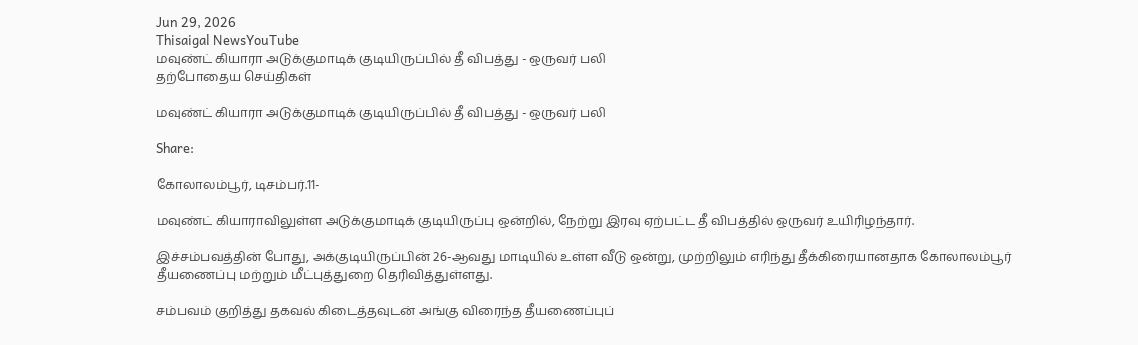Jun 29, 2026
Thisaigal NewsYouTube
மவுண்ட் கியாரா அடுக்குமாடிக் குடியிருப்பில் தீ விபத்து - ஒருவர் பலி
தற்போதைய செய்திகள்

மவுண்ட் கியாரா அடுக்குமாடிக் குடியிருப்பில் தீ விபத்து - ஒருவர் பலி

Share:

கோலாலம்பூர், டிசம்பர்.11-

மவுண்ட் கியாராவிலுள்ள அடுக்குமாடிக் குடியிருப்பு ஒன்றில், நேற்று இரவு ஏற்பட்ட தீ விபத்தில் ஒருவர் உயிரிழந்தார்.

இச்சம்பவத்தின் போது, அக்குடியிருப்பின் 26-ஆவது மாடியில் உள்ள வீடு ஒன்று, முற்றிலும் எரிந்து தீக்கிரையானதாக கோலாலம்பூர் தீயணைப்பு மற்றும் மீட்புத்துறை தெரிவித்துள்ளது.

சம்பவம் குறித்து தகவல் கிடைத்தவுடன் அங்கு விரைந்த தீயணைப்புப்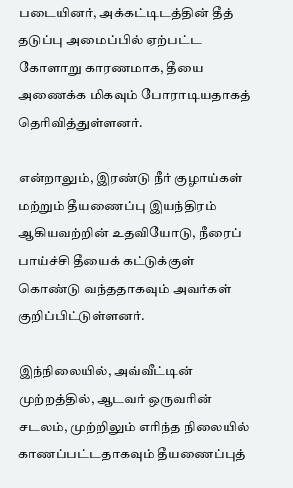படையினர், அக்கட்டிடத்தின் தீத் தடுப்பு அமைப்பில் ஏற்பட்ட கோளாறு காரணமாக, தீயை அணைக்க மிகவும் போராடியதாகத் தெரிவித்துள்ளனர்.

என்றாலும், இரண்டு நீர் குழாய்கள் மற்றும் தீயணைப்பு இயந்திரம் ஆகியவற்றின் உதவியோடு, நீரைப் பாய்ச்சி தீயைக் கட்டுக்குள் கொண்டு வந்ததாகவும் அவர்கள் குறிப்பிட்டுள்ளனர்.

இந்நிலையில், அவ்வீட்டின் முற்றத்தில், ஆடவர் ஒருவரின் சடலம், முற்றிலும் எரிந்த நிலையில் காணப்பட்டதாகவும் தீயணைப்புத்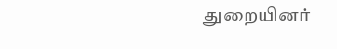துறையினர்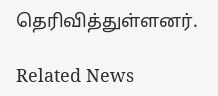தெரிவித்துள்ளனர்.

Related News